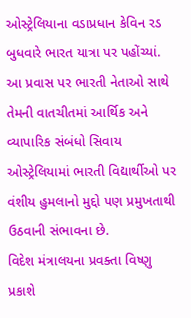ઓસ્ટ્રેલિયાના વડાપ્રધાન કેવિન રડ બુધવારે ભારત યાત્રા પર પહોંચ્યાં. આ પ્રવાસ પર ભારતી નેતાઓ સાથે તેમની વાતચીતમાં આર્થિક અને વ્યાપારિક સંબંધો સિવાય ઓસ્ટ્રેલિયામાં ભારતી વિદ્યાર્થીઓ પર વંશીય હુમલાનો મુદ્દો પણ પ્રમુખતાથી ઉઠવાની સંભાવના છે.
વિદેશ મંત્રાલયના પ્રવક્તા વિષ્ણુ પ્રકાશે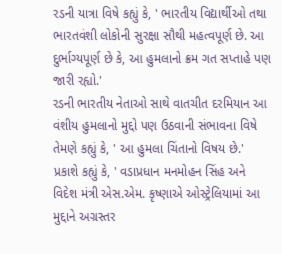રડની યાત્રા વિષે કહ્યું કે, ' ભારતીય વિદ્યાર્થીઓ તથા ભારતવંશી લોકોની સુરક્ષા સૌથી મહત્વપૂર્ણ છે. આ દુર્ભાગ્યપૂર્ણ છે કે, આ હુમલાનો ક્રમ ગત સપ્તાહે પણ જારી રહ્યો.'
રડની ભારતીય નેતાઓ સાથે વાતચીત દરમિયાન આ વંશીય હુમલાનો મુદ્દો પણ ઉઠવાની સંભાવના વિષે તેમણે કહ્યું કે, ' આ હુમલા ચિંતાનો વિષય છે.'
પ્રકાશે કહ્યું કે, ' વડાપ્રધાન મનમોહન સિંહ અને વિદેશ મંત્રી એસ.એમ. કૃષ્ણાએ ઓસ્ટ્રેલિયામાં આ મુદ્દાને અગ્રસ્તર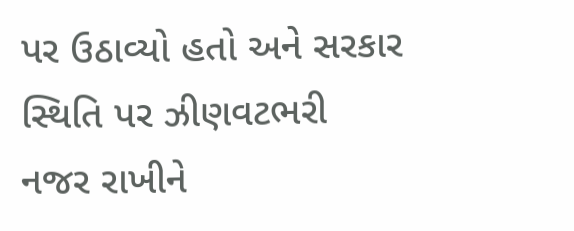પર ઉઠાવ્યો હતો અને સરકાર સ્થિતિ પર ઝીણવટભરી નજર રાખીને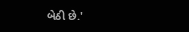બેઠી છે.'